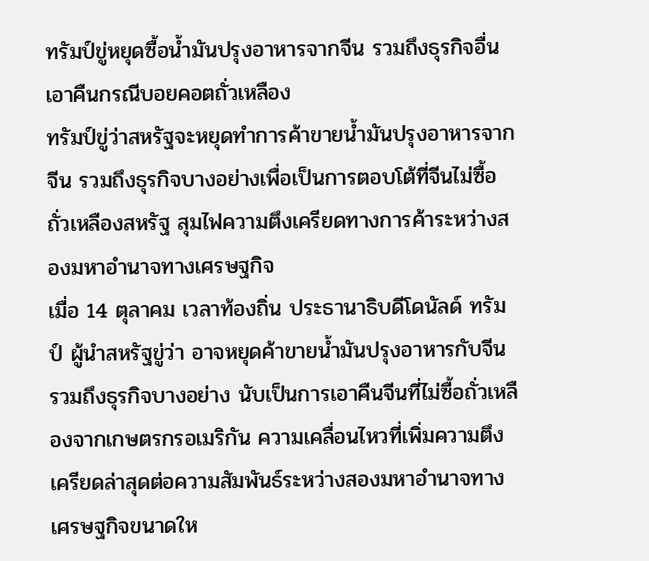ทรัมป์ขู่หยุดซื้อน้ำมันปรุงอาหารจากจีน รวมถึงธุรกิจอื่น เอาคืนกรณีบอยคอตถั่วเหลือง
ทรัมป์ขู่ว่าสหรัฐจะหยุดทำการค้าขายน้ำมันปรุงอาหารจากจีน รวมถึงธุรกิจบางอย่างเพื่อเป็นการตอบโต้ที่จีนไม่ซื้อถั่วเหลืองสหรัฐ สุมไฟความตึงเครียดทางการค้าระหว่างสองมหาอำนาจทางเศรษฐกิจ
เมื่อ 14 ตุลาคม เวลาท้องถิ่น ประธานาธิบดีโดนัลด์ ทรัมป์ ผู้นำสหรัฐขู่ว่า อาจหยุดค้าขายน้ำมันปรุงอาหารกับจีน รวมถึงธุรกิจบางอย่าง นับเป็นการเอาคืนจีนที่ไม่ซื้อถั่วเหลืองจากเกษตรกรอเมริกัน ความเคลื่อนไหวที่เพิ่มความตึงเครียดล่าสุดต่อความสัมพันธ์ระหว่างสองมหาอำนาจทางเศรษฐกิจขนาดให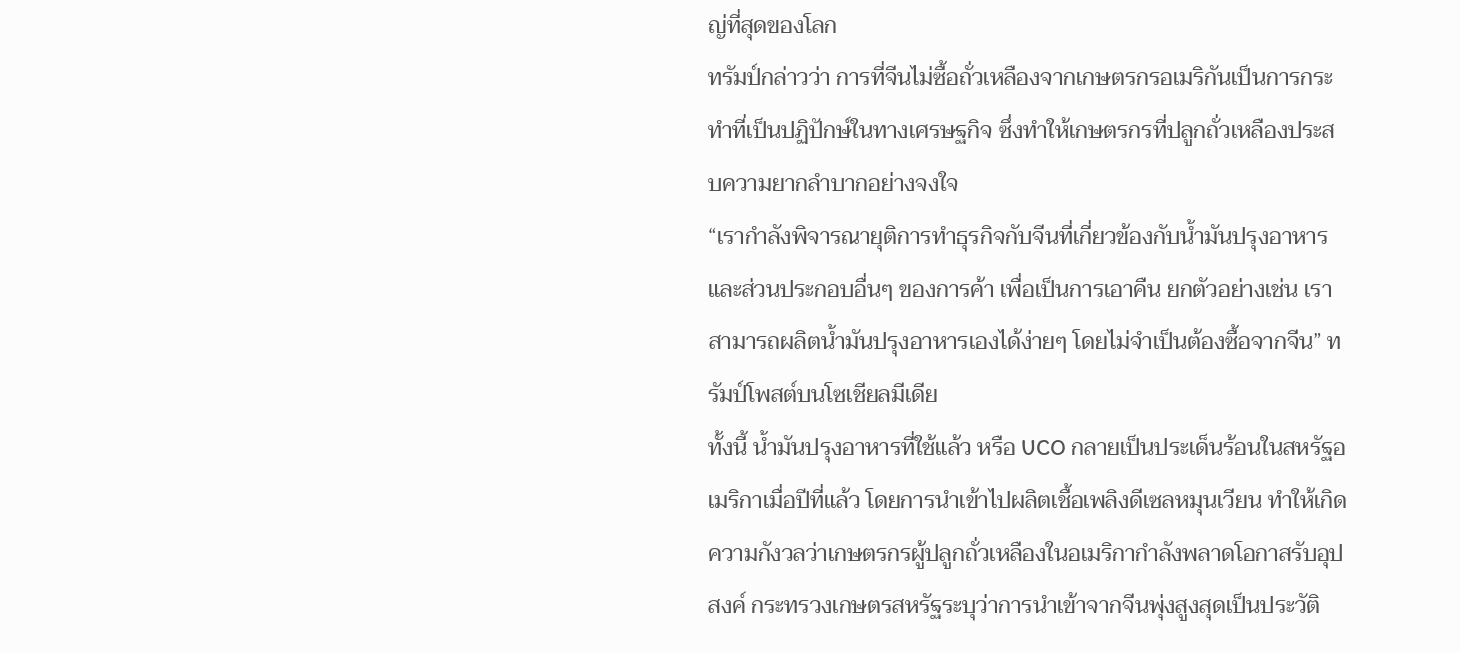ญ่ที่สุดของโลก
ทรัมป์กล่าวว่า การที่จีนไม่ซื้อถั่วเหลืองจากเกษตรกรอเมริกันเป็นการกระทำที่เป็นปฏิปักษ์ในทางเศรษฐกิจ ซึ่งทำให้เกษตรกรที่ปลูกถั่วเหลืองประสบความยากลำบากอย่างจงใจ
“เรากำลังพิจารณายุติการทำธุรกิจกับจีนที่เกี่ยวข้องกับน้ำมันปรุงอาหารและส่วนประกอบอื่นๆ ของการค้า เพื่อเป็นการเอาคืน ยกตัวอย่างเช่น เราสามารถผลิตน้ำมันปรุงอาหารเองได้ง่ายๆ โดยไม่จำเป็นต้องซื้อจากจีน” ทรัมป์โพสต์บนโซเชียลมีเดีย
ทั้งนี้ น้ำมันปรุงอาหารที่ใช้แล้ว หรือ UCO กลายเป็นประเด็นร้อนในสหรัฐอเมริกาเมื่อปีที่แล้ว โดยการนำเข้าไปผลิตเชื้อเพลิงดีเซลหมุนเวียน ทำให้เกิดความกังวลว่าเกษตรกรผู้ปลูกถั่วเหลืองในอเมริกากำลังพลาดโอกาสรับอุปสงค์ กระทรวงเกษตรสหรัฐระบุว่าการนำเข้าจากจีนพุ่งสูงสุดเป็นประวัติ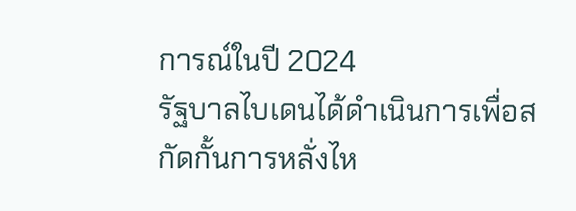การณ์ในปี 2024
รัฐบาลไบเดนได้ดำเนินการเพื่อสกัดกั้นการหลั่งไห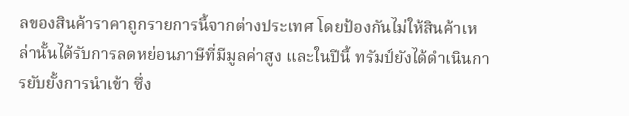ลของสินค้าราคาถูกรายการนี้จากต่างประเทศ โดยป้องกันไม่ให้สินค้าเหล่านั้นได้รับการลดหย่อนภาษีที่มีมูลค่าสูง และในปีนี้ ทรัมป์ยังได้ดำเนินการยับยั้งการนำเข้า ซึ่ง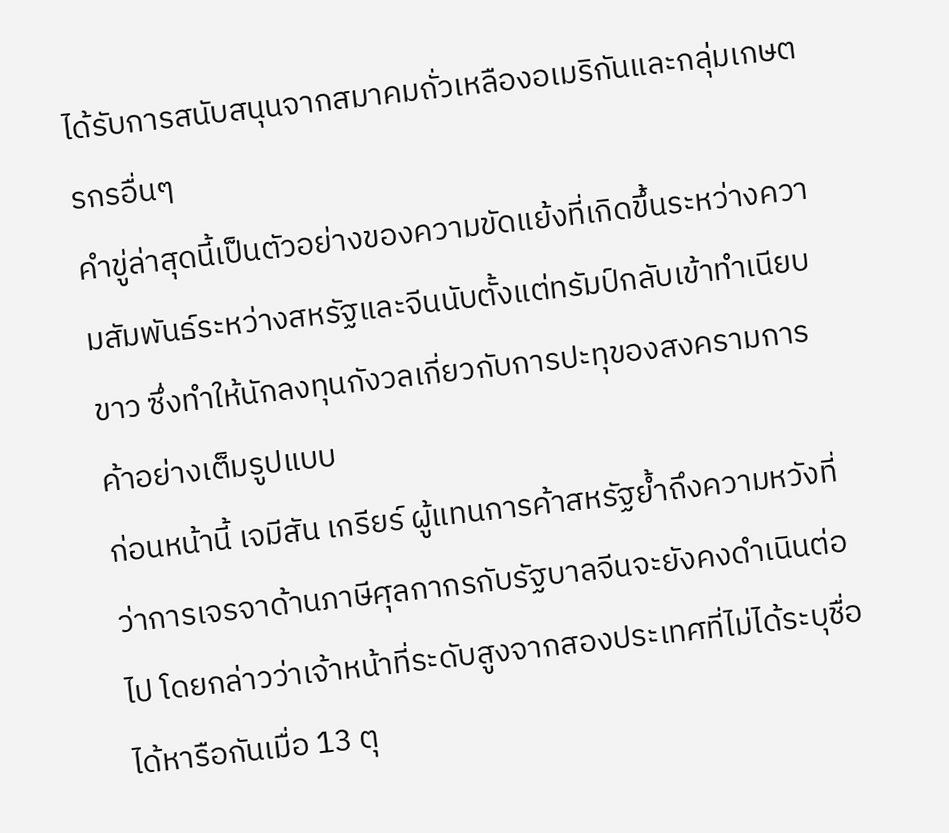ได้รับการสนับสนุนจากสมาคมถั่วเหลืองอเมริกันและกลุ่มเกษตรกรอื่นๆ
คำขู่ล่าสุดนี้เป็นตัวอย่างของความขัดแย้งที่เกิดขึ้นระหว่างความสัมพันธ์ระหว่างสหรัฐและจีนนับตั้งแต่ทรัมป์กลับเข้าทำเนียบขาว ซึ่งทำให้นักลงทุนกังวลเกี่ยวกับการปะทุของสงครามการค้าอย่างเต็มรูปแบบ
ก่อนหน้านี้ เจมีสัน เกรียร์ ผู้แทนการค้าสหรัฐย้ำถึงความหวังที่ว่าการเจรจาด้านภาษีศุลกากรกับรัฐบาลจีนจะยังคงดำเนินต่อไป โดยกล่าวว่าเจ้าหน้าที่ระดับสูงจากสองประเทศที่ไม่ได้ระบุชื่อได้หารือกันเมื่อ 13 ตุ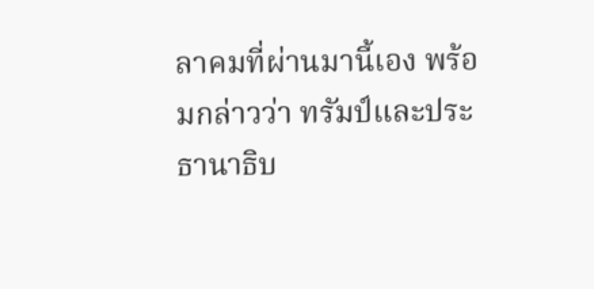ลาคมที่ผ่านมานี้เอง พร้อมกล่าวว่า ทรัมป์และประธานาธิบ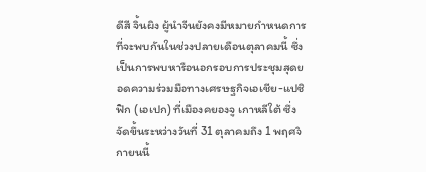ดีสี จิ้นผิง ผู้นำจีนยังคงมีหมายกำหนดการที่จะพบกันในช่วงปลายเดือนตุลาคมนี้ ซึ่งเป็นการพบหารือนอกรอบการประชุมสุดยอดความร่วมมือทางเศรษฐกิจเอเชีย-แปซิฟิก (เอเปก) ที่เมืองคยองจู เกาหลีใต้ ซึ่งจัดขึ้นระหว่างวันที่ 31 ตุลาคมถึง 1 พฤศจิกายนนี้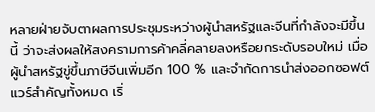หลายฝ่ายจับตาผลการประชุมระหว่างผู้นำสหรัฐและจีนที่กำลังจะมีขึ้นนี้ ว่าจะส่งผลให้สงครามการค้าคลี่คลายลงหรือยกระดับรอบใหม่ เมื่อผู้นำสหรัฐขู่ขึ้นภาษีจีนเพิ่มอีก 100 % และจำกัดการนำส่งออกซอฟต์แวร์สำคัญทั้งหมด เริ่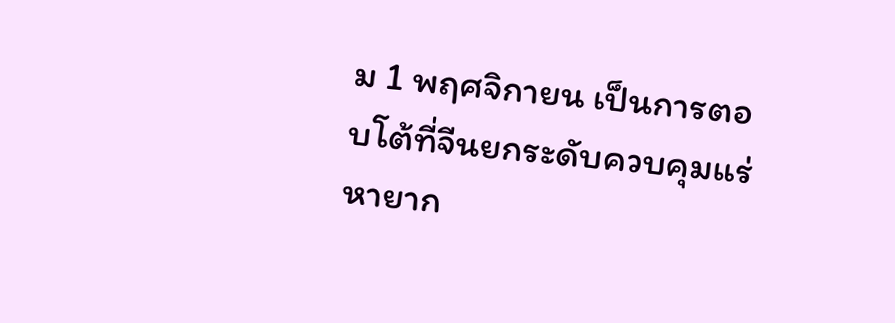ม 1 พฤศจิกายน เป็นการตอบโต้ที่จีนยกระดับควบคุมแร่หายาก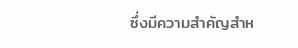ซึ่งมีความสำคัญสำห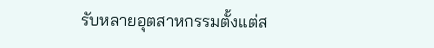รับหลายอุตสาหกรรมตั้งแต่ส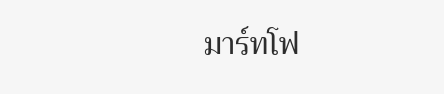มาร์ทโฟ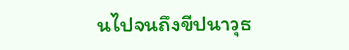นไปจนถึงขีปนาวุธ